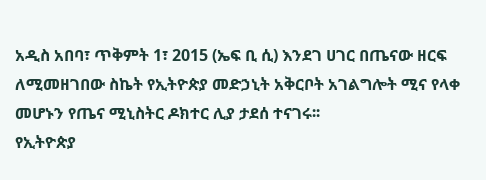አዲስ አበባ፣ ጥቅምት 1፣ 2015 (ኤፍ ቢ ሲ) እንደገ ሀገር በጤናው ዘርፍ ለሚመዘገበው ስኬት የኢትዮጵያ መድኃኒት አቅርቦት አገልግሎት ሚና የላቀ መሆኑን የጤና ሚኒስትር ዶክተር ሊያ ታደሰ ተናገሩ፡፡
የኢትዮጵያ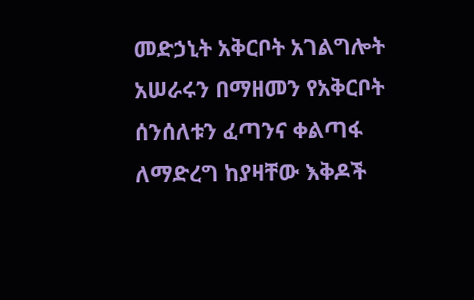መድኃኒት አቅርቦት አገልግሎት አሠራሩን በማዘመን የአቅርቦት ሰንሰለቱን ፈጣንና ቀልጣፋ ለማድረግ ከያዛቸው እቅዶች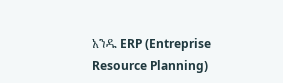አንዱ ERP (Entreprise Resource Planning)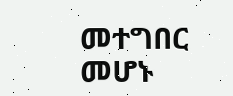መተግበር መሆኑ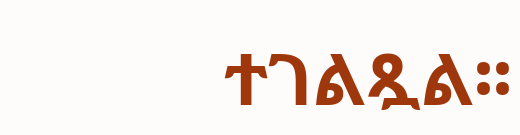ተገልጿል፡፡